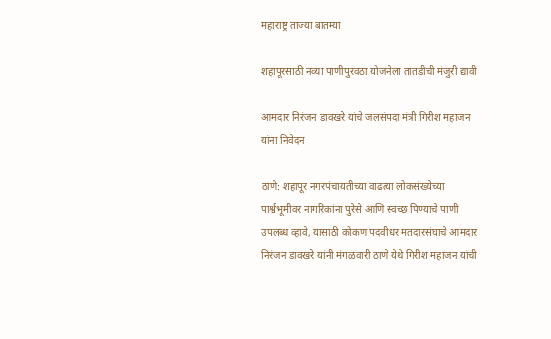महाराष्ट्र ताज्या बातम्या

शहापूरसाठी नव्या पाणीपुरवठा योजनेला तातडीची मंजुरी द्यावी

आमदार निरंजन डावखरे यांचे जलसंपदा मंत्री गिरीश महाजन यांना निवेदन

ठाणे: शहापूर नगरपंचायतीच्या वाढत्या लोकसंख्येच्या पार्श्वभूमीवर नागरिकांना पुरेसे आणि स्वच्छ पिण्याचे पाणी उपलब्ध व्हावे, यासाठी कोकण पदवीधर मतदारसंघाचे आमदार निरंजन डावखरे यांनी मंगळवारी ठाणे येथे गिरीश महाजन यांची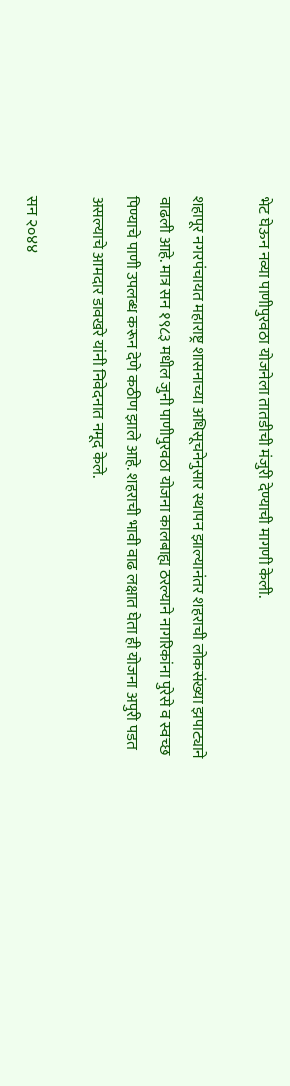भेट घेऊन नव्या पाणीपुरवठा योजनेला तातडीची मंजुरी देण्याची मागणी केली.

शहापूर नगरपंचायत महाराष्ट्र शासनाच्या अधिसूचनेनुसार स्थापन झाल्यानंतर शहराची लोकसंख्या झपाट्याने वाढली आहे. मात्र सन १९८३ मधील जुनी पाणीपुरवठा योजना कालबाह्य ठरल्याने नागरिकांना पुरेसे व स्वच्छ पिण्याचे पाणी उपलब्ध करून देणे कठीण झाले आहे. शहराची भावी वाढ लक्षात घेता ही योजना अपुरी पडत असल्याचे आमदार डावखरे यांनी निवेदनात नमूद केले.

सन २०४४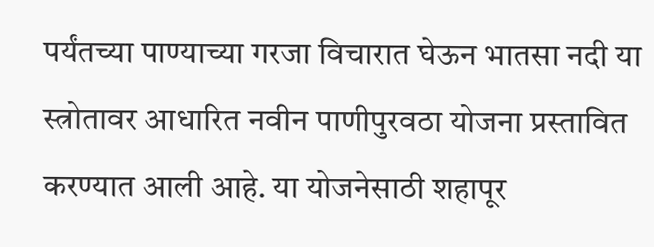पर्यंतच्या पाण्याच्या गरजा विचारात घेऊन भातसा नदी या स्त्रोतावर आधारित नवीन पाणीपुरवठा योजना प्रस्तावित करण्यात आली आहे. या योजनेसाठी शहापूर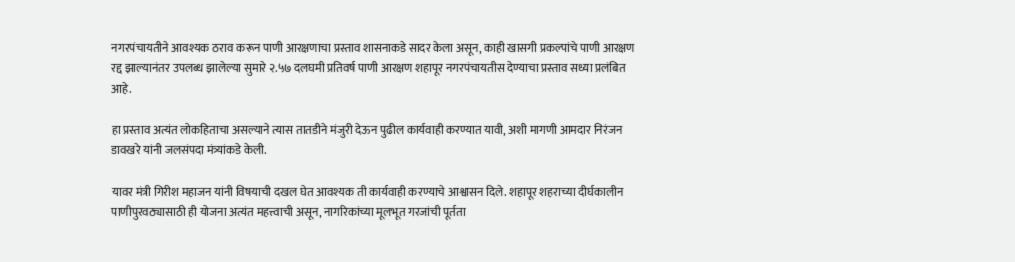नगरपंचायतीने आवश्यक ठराव करून पाणी आरक्षणाचा प्रस्ताव शासनाकडे सादर केला असून, काही खासगी प्रकल्पांचे पाणी आरक्षण रद्द झाल्यानंतर उपलब्ध झालेल्या सुमारे २.५७ दलघमी प्रतिवर्ष पाणी आरक्षण शहापूर नगरपंचायतीस देण्याचा प्रस्ताव सध्या प्रलंबित आहे.

हा प्रस्ताव अत्यंत लोकहिताचा असल्याने त्यास तातडीने मंजुरी देऊन पुढील कार्यवाही करण्यात यावी, अशी मागणी आमदार निरंजन डावखरे यांनी जलसंपदा मंत्र्यांकडे केली.

यावर मंत्री गिरीश महाजन यांनी विषयाची दखल घेत आवश्यक ती कार्यवाही करण्याचे आश्वासन दिले. शहापूर शहराच्या दीर्घकालीन पाणीपुरवठ्यासाठी ही योजना अत्यंत महत्त्वाची असून, नागरिकांच्या मूलभूत गरजांची पूर्तता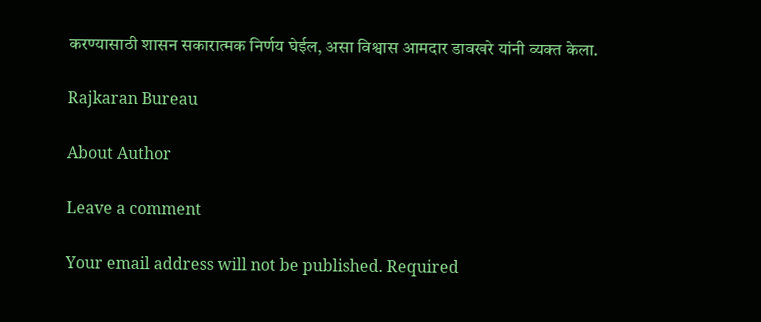करण्यासाठी शासन सकारात्मक निर्णय घेईल, असा विश्वास आमदार डावखरे यांनी व्यक्त केला.

Rajkaran Bureau

About Author

Leave a comment

Your email address will not be published. Required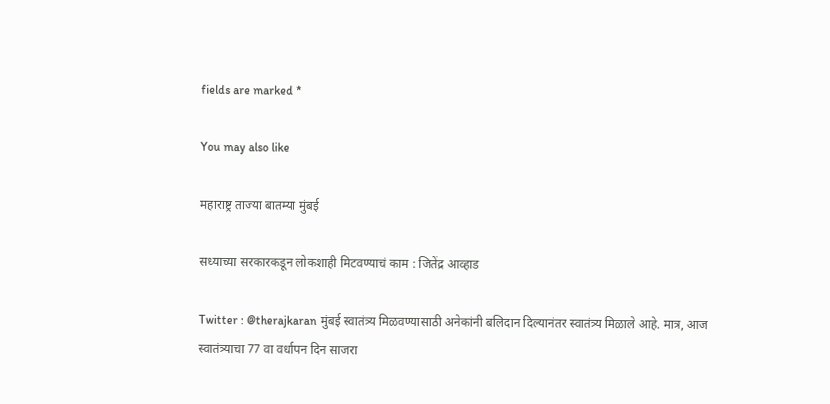fields are marked *

You may also like

महाराष्ट्र ताज्या बातम्या मुंबई

सध्याच्या सरकारकडून लोकशाही मिटवण्याचं काम : जितेंद्र आव्हाड

Twitter : @therajkaran मुंबई स्वातंत्र्य मिळवण्यासाठी अनेकांनी बलिदान दिल्यानंतर स्वातंत्र्य मिळाले आहे. मात्र, आज स्वातंत्र्याचा 77 वा वर्धापन दिन साजरा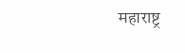महाराष्ट्र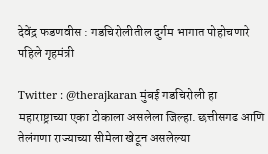देवेंद्र फडणवीस : गडचिरोलीतील दुर्गम भागात पोहोचणारे पहिले गृहमंत्री

Twitter : @therajkaran मुंबई गडचिरोली हा महाराष्ट्राच्या एका टोकाला असलेला जिल्हा. छत्तीसगढ आणि तेलंगणा राज्याच्या सीमेला खेटून असलेल्या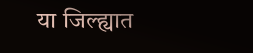या जिल्ह्यात